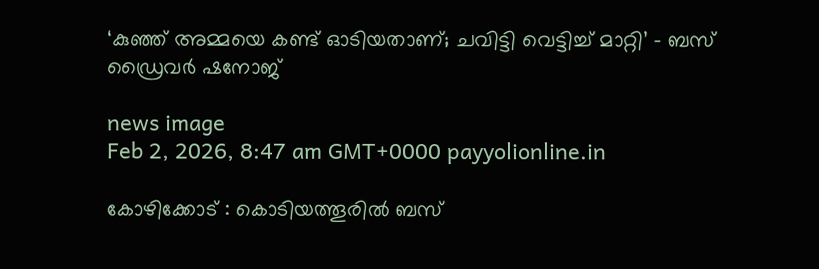‘കുഞ്ഞ് അമ്മയെ കണ്ട് ഓടിയതാണ്; ചവിട്ടി വെട്ടിച്ച് മാറ്റി’ – ബസ് ഡ്രൈവർ ഷനോജ്

news image
Feb 2, 2026, 8:47 am GMT+0000 payyolionline.in

കോഴിക്കോട് : കൊടിയത്തൂരിൽ ബസ്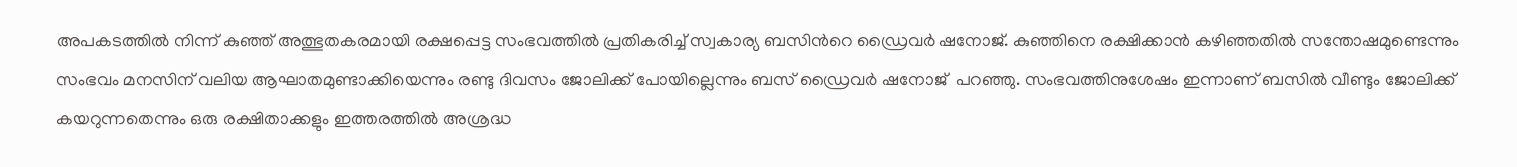അപകടത്തിൽ നിന്ന് കുഞ്ഞ് അത്ഭുതകരമായി രക്ഷപ്പെട്ട സംഭവത്തിൽ പ്രതികരിച്ച് സ്വകാര്യ ബസിന്‍റെ ഡ്രൈവര്‍ ഷനോജ്. കുഞ്ഞിനെ രക്ഷിക്കാൻ കഴിഞ്ഞതിൽ സന്തോഷമുണ്ടെന്നും സംഭവം മനസിന് വലിയ ആഘാതമുണ്ടാക്കിയെന്നും രണ്ടു ദിവസം ജോലിക്ക് പോയില്ലെന്നും ബസ് ഡ്രൈവര്‍ ഷനോജ്  പറഞ്ഞു. സംഭവത്തിനുശേഷം ഇന്നാണ് ബസിൽ വീണ്ടും ജോലിക്ക് കയറുന്നതെന്നും ഒരു രക്ഷിതാക്കളും ഇത്തരത്തിൽ അശ്രദ്ധ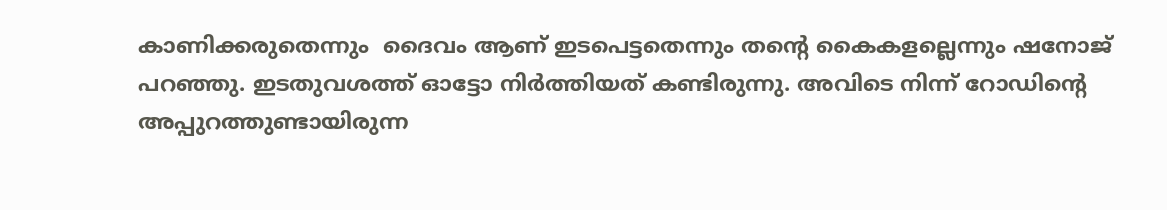കാണിക്കരുതെന്നും  ദൈവം ആണ് ഇടപെട്ടതെന്നും തന്‍റെ കൈകളല്ലെന്നും ഷനോജ് പറഞ്ഞു. ഇടതുവശത്ത് ഓട്ടോ നിര്‍ത്തിയത് കണ്ടിരുന്നു. അവിടെ നിന്ന് റോഡിന്‍റെ അപ്പുറത്തുണ്ടായിരുന്ന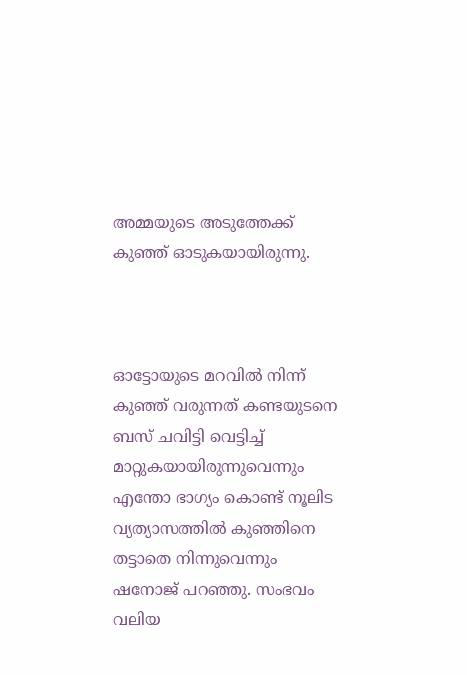അമ്മയുടെ അടുത്തേക്ക് കുഞ്ഞ് ഓടുകയായിരുന്നു.



ഓട്ടോയുടെ മറവിൽ നിന്ന് കുഞ്ഞ് വരുന്നത് കണ്ടയുടനെ ബസ് ചവിട്ടി വെട്ടിച്ച് മാറ്റുകയായിരുന്നുവെന്നും എന്തോ ഭാഗ്യം കൊണ്ട് നൂലിട വ്യത്യാസത്തിൽ കുഞ്ഞിനെ തട്ടാതെ നിന്നുവെന്നും ഷനോജ് പറഞ്ഞു. സംഭവം വലിയ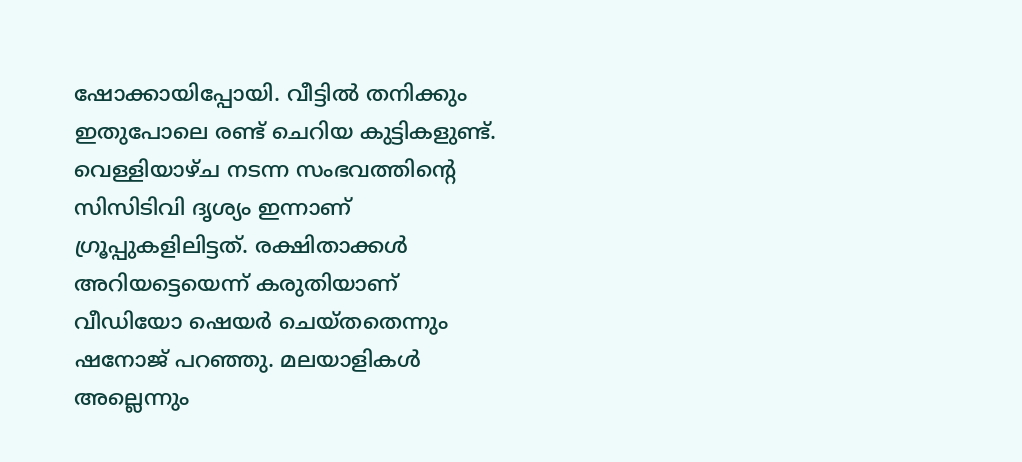ഷോക്കായിപ്പോയി. വീട്ടിൽ തനിക്കും ഇതുപോലെ രണ്ട് ചെറിയ കുട്ടികളുണ്ട്. വെള്ളിയാഴ്ച നടന്ന സംഭവത്തിന്‍റെ സിസിടിവി ദൃശ്യം ഇന്നാണ് ഗ്രൂപ്പുകളിലിട്ടത്. രക്ഷിതാക്കള്‍ അറിയട്ടെയെന്ന് കരുതിയാണ് വീഡിയോ ഷെയര്‍ ചെയ്തതെന്നും ഷനോജ് പറഞ്ഞു. മലയാളികള്‍ അല്ലെന്നും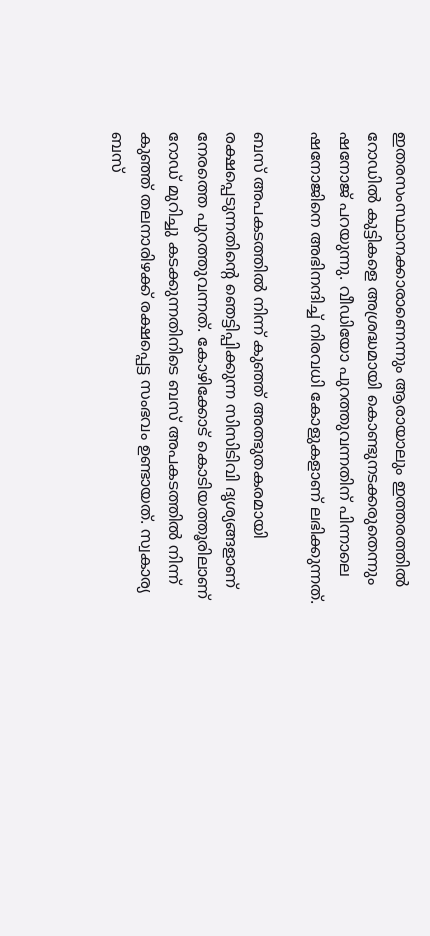ഇതരസംസ്ഥാനക്കാരാണെന്നും ആരായാലും ഇത്തരത്തിൽ റോഡിൽ കുട്ടികളെ അശ്രദ്ധമായി കൊണ്ടുനടക്കരുതെന്നും ഷനോജ് പറയുന്നു. വീഡിയോ പുറത്തുവന്നതിന് പിന്നാലെ ഷനോജിനെ അഭിനന്ദിച്ച് നിരവധി കോളുകളാണ് ലഭിക്കുന്നത്.

ബസ് അപകടത്തിൽ നിന്ന് കുഞ്ഞ് അത്ഭുതകരമായി രക്ഷപ്പെടുന്നതിന്‍റെ ഞെട്ടിപ്പിക്കുന്ന സിസിടിവി ദൃശ്യങ്ങളാണ് നേരത്തെ പുറത്തുവന്നത്. കോഴിക്കോട് കൊടിയത്തൂരിലാണ് റോഡ് മുറിച്ചു കടക്കുന്നതിനിടെ ബസ് അപകടത്തിൽ നിന്ന് കുഞ്ഞ് തലനാരിഴക്ക് രക്ഷപ്പെട്ട സംഭവം ഉണ്ടായത്. സ്വകാര്യ ബസ്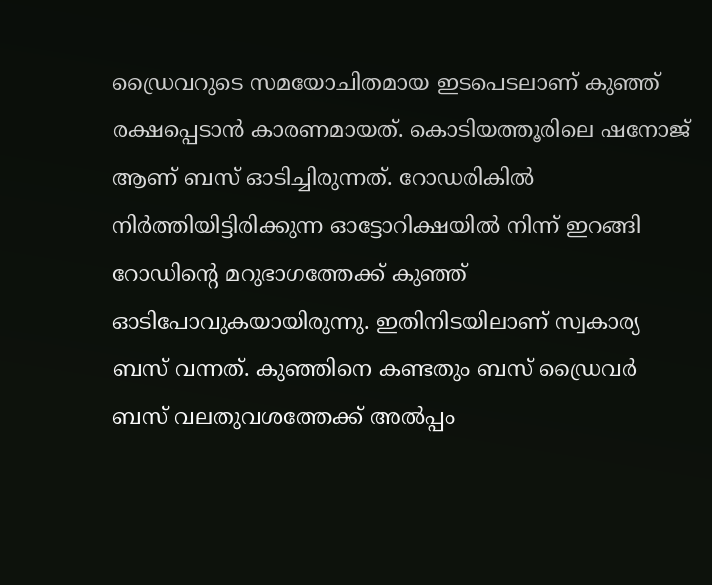ഡ്രൈവറുടെ സമയോചിതമായ ഇടപെടലാണ് കുഞ്ഞ് രക്ഷപ്പെടാൻ കാരണമായത്. കൊടിയത്തൂരിലെ ഷനോജ് ആണ് ബസ് ഓടിച്ചിരുന്നത്. റോഡരികിൽ നിര്‍ത്തിയിട്ടിരിക്കുന്ന ഓട്ടോറിക്ഷയിൽ നിന്ന് ഇറങ്ങി റോഡിന്‍റെ മറുഭാഗത്തേക്ക് കുഞ്ഞ് ഓടിപോവുകയായിരുന്നു. ഇതിനിടയിലാണ് സ്വകാര്യ ബസ് വന്നത്. കുഞ്ഞിനെ കണ്ടതും ബസ് ഡ്രൈവര്‍ ബസ് വലതുവശത്തേക്ക് അൽപ്പം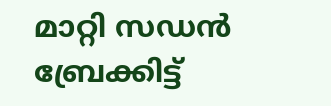മാറ്റി സഡൻ ബ്രേക്കിട്ട്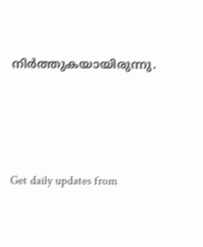നിര്‍ത്തുകയായിരുന്നു.





Get daily updates from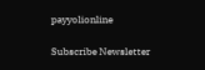payyolionline

Subscribe Newsletter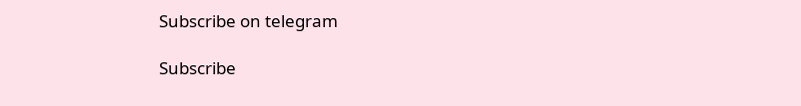Subscribe on telegram

Subscribe